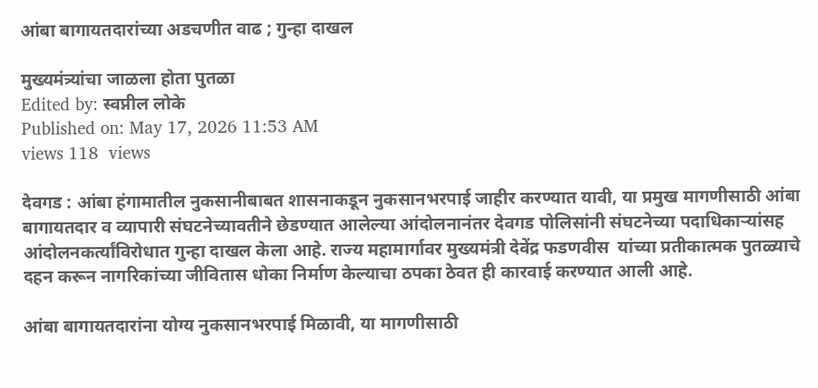आंबा बागायतदारांच्या अडचणीत वाढ ; गुन्हा दाखल

मुख्यमंत्र्यांचा जाळला होता पुतळा
Edited by: स्वप्नील लोके
Published on: May 17, 2026 11:53 AM
views 118  views

देवगड : आंबा हंगामातील नुकसानीबाबत शासनाकडून नुकसानभरपाई जाहीर करण्यात यावी, या प्रमुख मागणीसाठी आंबा बागायतदार व व्यापारी संघटनेच्यावतीने छेडण्यात आलेल्या आंदोलनानंतर देवगड पोलिसांनी संघटनेच्या पदाधिकाऱ्यांसह आंदोलनकर्त्यांविरोधात गुन्हा दाखल केला आहे. राज्य महामार्गावर मुख्यमंत्री देवेंद्र फडणवीस  यांच्या प्रतीकात्मक पुतळ्याचे दहन करून नागरिकांच्या जीवितास धोका निर्माण केल्याचा ठपका ठेवत ही कारवाई करण्यात आली आहे.

आंबा बागायतदारांना योग्य नुकसानभरपाई मिळावी, या मागणीसाठी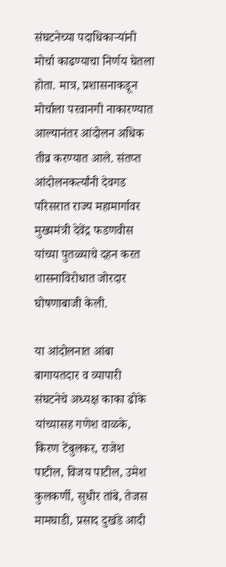संघटनेच्या पदाधिकाऱ्यांनी मोर्चा काढण्याचा निर्णय घेतला होता. मात्र, प्रशासनाकडून मोर्चाला परवानगी नाकारण्यात आल्यानंतर आंदोलन अधिक तीव्र करण्यात आले. संतप्त आंदोलनकर्त्यांनी देवगड परिसरात राज्य महामार्गावर मुख्यमंत्री देवेंद्र फडणवीस यांच्या पुतळ्याचे दहन करत शासनाविरोधात जोरदार घोषणाबाजी केली.

या आंदोलनात आंबा बागायतदार व व्यापारी संघटनेचे अध्यक्ष काका ढोके यांच्यासह गणेश वाळके, किरण टेंबुलकर, राजेश पाटील, विजय पाटील, उमेश कुलकर्णी, सुधीर तांबे, तेजस मामघाडी, प्रसाद दुखंडे आदी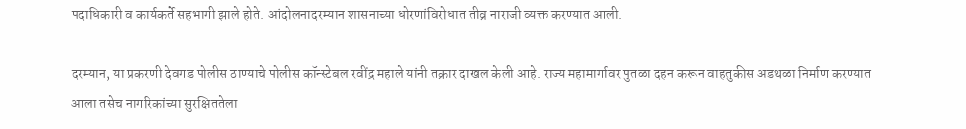पदाधिकारी व कार्यकर्ते सहभागी झाले होते. आंदोलनादरम्यान शासनाच्या धोरणांविरोधात तीव्र नाराजी व्यक्त करण्यात आली.

दरम्यान, या प्रकरणी देवगड पोलीस ठाण्याचे पोलीस कॉन्स्टेबल रवींद्र महाले यांनी तक्रार दाखल केली आहे. राज्य महामार्गावर पुतळा दहन करून वाहतुकीस अडथळा निर्माण करण्यात आला तसेच नागरिकांच्या सुरक्षिततेला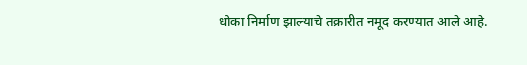धोका निर्माण झाल्याचे तक्रारीत नमूद करण्यात आले आहे.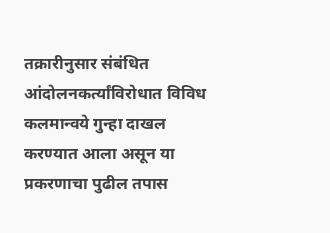तक्रारीनुसार संबंधित आंदोलनकर्त्यांविरोधात विविध कलमान्वये गुन्हा दाखल करण्यात आला असून या प्रकरणाचा पुढील तपास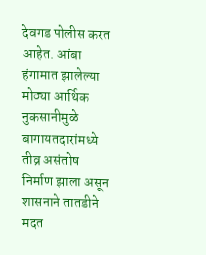देवगड पोलीस करत आहेत. आंबा हंगामात झालेल्या मोठ्या आर्थिक नुकसानीमुळे बागायतदारांमध्ये तीव्र असंतोष निर्माण झाला असून शासनाने तातडीने मदत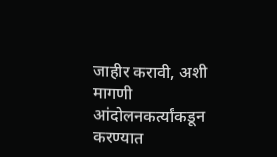जाहीर करावी, अशी मागणी आंदोलनकर्त्यांकडून करण्यात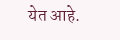येत आहे.